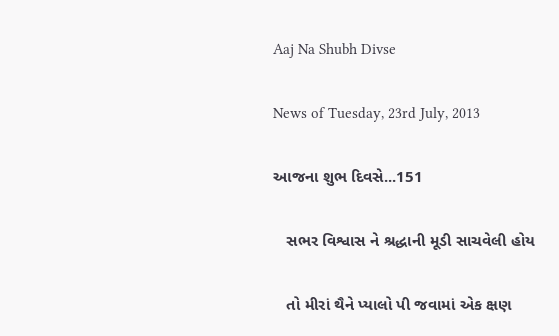Aaj Na Shubh Divse

News of Tuesday, 23rd July, 2013

આજના શુભ દિવસે...151

   સભર વિશ્વાસ ને શ્રદ્ધાની મૂડી સાચવેલી હોય

   તો મીરાં થૈને પ્‍યાલો પી જવામાં એક ક્ષણ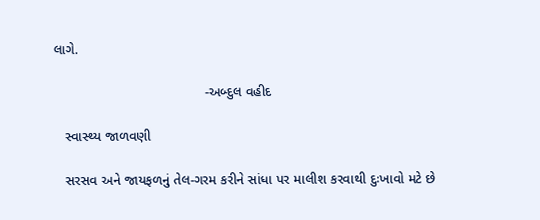લાગે.

                                       -અબ્‍દુલ વહીદ

   સ્‍વાસ્‍થ્‍ય જાળવણી

   સરસવ અને જાયફળનું તેલ-ગરમ કરીને સાંધા પર માલીશ કરવાથી દુઃખાવો મટે છે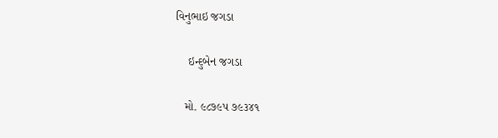વિનુભાઇ જગડા

    ઇન્‍દુબેન જગડા

   મો. ૯૮૭૯પ ૭૯૩૪૧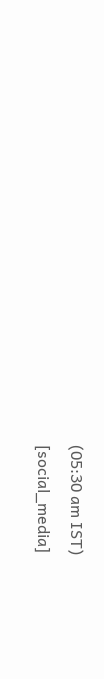(05:30 am IST)
[social_media]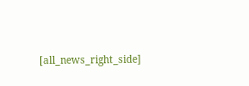[all_news_right_side]